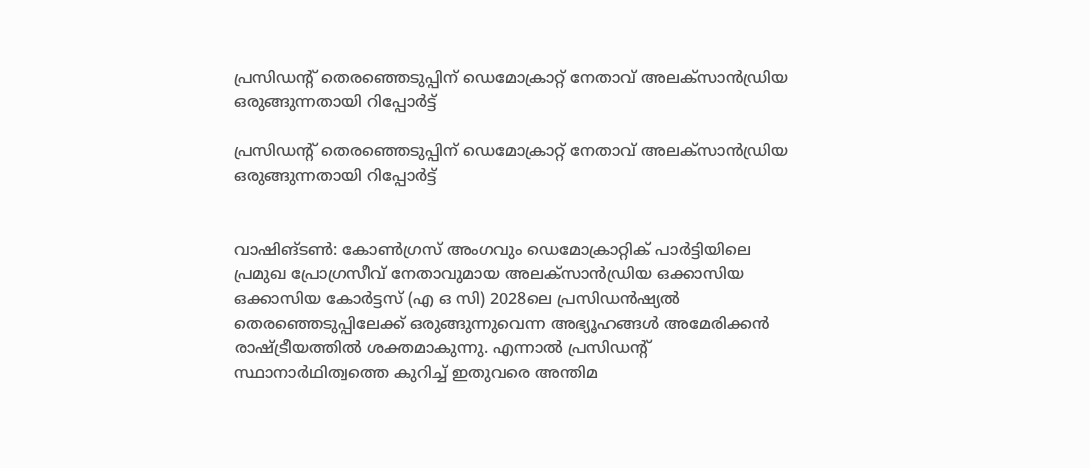പ്രസിഡന്റ് തെരഞ്ഞെടുപ്പിന് ഡെമോക്രാറ്റ് നേതാവ് അലക്‌സാന്‍ഡ്രിയ ഒരുങ്ങുന്നതായി റിപ്പോര്‍ട്ട്

പ്രസിഡന്റ് തെരഞ്ഞെടുപ്പിന് ഡെമോക്രാറ്റ് നേതാവ് അലക്‌സാന്‍ഡ്രിയ ഒരുങ്ങുന്നതായി റിപ്പോര്‍ട്ട്


വാഷിങ്ടണ്‍: കോണ്‍ഗ്രസ് അംഗവും ഡെമോക്രാറ്റിക് പാര്‍ട്ടിയിലെ പ്രമുഖ പ്രോഗ്രസീവ് നേതാവുമായ അലക്‌സാന്‍ഡ്രിയ ഒക്കാസിയ ഒക്കാസിയ കോര്‍ട്ടസ് (എ ഒ സി) 2028ലെ പ്രസിഡന്‍ഷ്യല്‍ തെരഞ്ഞെടുപ്പിലേക്ക് ഒരുങ്ങുന്നുവെന്ന അഭ്യൂഹങ്ങള്‍ അമേരിക്കന്‍ രാഷ്ട്രീയത്തില്‍ ശക്തമാകുന്നു. എന്നാല്‍ പ്രസിഡന്റ് സ്ഥാനാര്‍ഥിത്വത്തെ കുറിച്ച് ഇതുവരെ അന്തിമ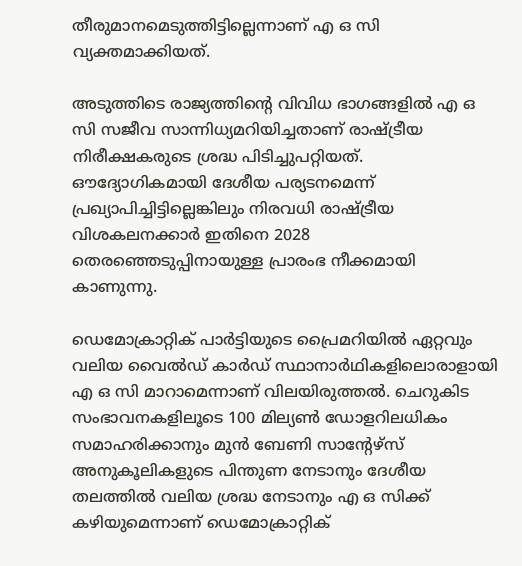തീരുമാനമെടുത്തിട്ടില്ലെന്നാണ് എ ഒ സി വ്യക്തമാക്കിയത്.

അടുത്തിടെ രാജ്യത്തിന്റെ വിവിധ ഭാഗങ്ങളില്‍ എ ഒ സി സജീവ സാന്നിധ്യമറിയിച്ചതാണ് രാഷ്ട്രീയ നിരീക്ഷകരുടെ ശ്രദ്ധ പിടിച്ചുപറ്റിയത്. ഔദ്യോഗികമായി ദേശീയ പര്യടനമെന്ന് പ്രഖ്യാപിച്ചിട്ടില്ലെങ്കിലും നിരവധി രാഷ്ട്രീയ വിശകലനക്കാര്‍ ഇതിനെ 2028 തെരഞ്ഞെടുപ്പിനായുള്ള പ്രാരംഭ നീക്കമായി കാണുന്നു.

ഡെമോക്രാറ്റിക് പാര്‍ട്ടിയുടെ പ്രൈമറിയില്‍ ഏറ്റവും വലിയ വൈല്‍ഡ് കാര്‍ഡ് സ്ഥാനാര്‍ഥികളിലൊരാളായി എ ഒ സി മാറാമെന്നാണ് വിലയിരുത്തല്‍. ചെറുകിട സംഭാവനകളിലൂടെ 100 മില്യണ്‍ ഡോളറിലധികം സമാഹരിക്കാനും മുന്‍ ബേണി സാന്റേഴ്‌സ് അനുകൂലികളുടെ പിന്തുണ നേടാനും ദേശീയ തലത്തില്‍ വലിയ ശ്രദ്ധ നേടാനും എ ഒ സിക്ക് കഴിയുമെന്നാണ് ഡെമോക്രാറ്റിക്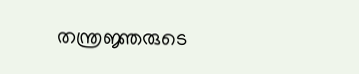തന്ത്രജ്ഞരുടെ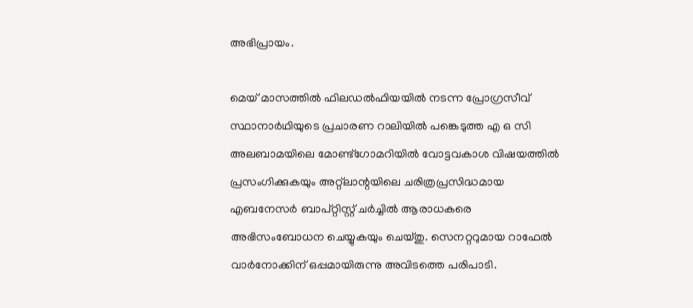അഭിപ്രായം.

മെയ് മാസത്തില്‍ ഫിലഡല്‍ഫിയയില്‍ നടന്ന പ്രോഗ്രസീവ് സ്ഥാനാര്‍ഥിയുടെ പ്രചാരണ റാലിയില്‍ പങ്കെടുത്ത എ ഒ സി അലബാമയിലെ മോണ്ട്‌ഗോമറിയില്‍ വോട്ടവകാശ വിഷയത്തില്‍ പ്രസംഗിക്കുകയും അറ്റ്‌ലാന്റയിലെ ചരിത്രപ്രസിദ്ധമായ എബനേസര്‍ ബാപ്റ്റിസ്റ്റ് ചര്‍ച്ചില്‍ ആരാധകരെ അഭിസംബോധന ചെയ്യുകയും ചെയ്തു. സെനറ്ററുമായ റാഫേല്‍ വാര്‍നോക്കിന് ഒപ്പമായിരുന്നു അവിടത്തെ പരിപാടി.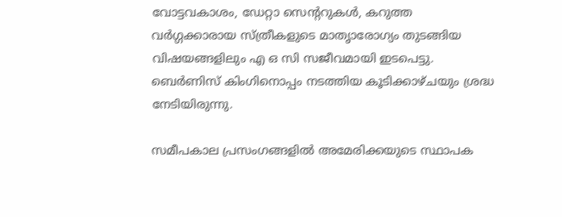വോട്ടവകാശം, ഡേറ്റാ സെന്ററുകള്‍, കറുത്ത വര്‍ഗ്ഗക്കാരായ സ്ത്രീകളുടെ മാതൃാരോഗ്യം തുടങ്ങിയ വിഷയങ്ങളിലും എ ഒ സി സജീവമായി ഇടപെട്ടു. ബെര്‍ണിസ് കിംഗിനൊപ്പം നടത്തിയ കൂടിക്കാഴ്ചയും ശ്രദ്ധ നേടിയിരുന്നു.

സമീപകാല പ്രസംഗങ്ങളില്‍ അമേരിക്കയുടെ സ്ഥാപക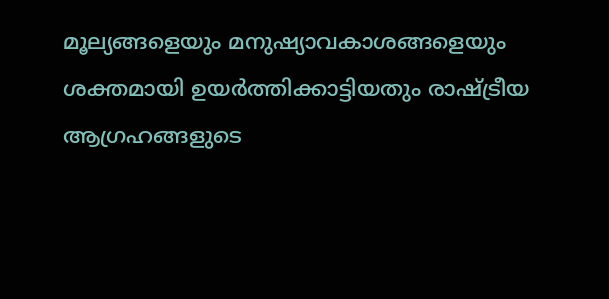മൂല്യങ്ങളെയും മനുഷ്യാവകാശങ്ങളെയും ശക്തമായി ഉയര്‍ത്തിക്കാട്ടിയതും രാഷ്ട്രീയ ആഗ്രഹങ്ങളുടെ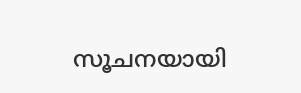സൂചനയായി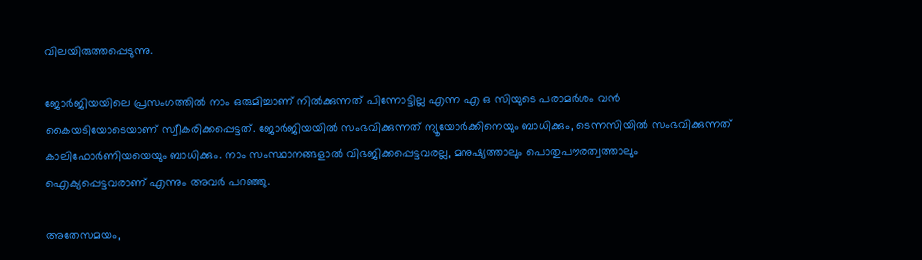വിലയിരുത്തപ്പെടുന്നു.

ജോര്‍ജിയയിലെ പ്രസംഗത്തില്‍ നാം ഒരുമിച്ചാണ് നില്‍ക്കുന്നത് പിന്നോട്ടില്ല എന്ന എ ഒ സിയുടെ പരാമര്‍ശം വന്‍ കൈയടിയോടെയാണ് സ്വീകരിക്കപ്പെട്ടത്. ജോര്‍ജിയയില്‍ സംഭവിക്കുന്നത് ന്യൂയോര്‍ക്കിനെയും ബാധിക്കും, ടെന്നസിയില്‍ സംഭവിക്കുന്നത് കാലിഫോര്‍ണിയയെയും ബാധിക്കും. നാം സംസ്ഥാനങ്ങളാല്‍ വിഭജിക്കപ്പെട്ടവരല്ല, മനുഷ്യത്താലും പൊതുപൗരത്വത്താലും ഐക്യപ്പെട്ടവരാണ് എന്നും അവര്‍ പറഞ്ഞു.

അതേസമയം,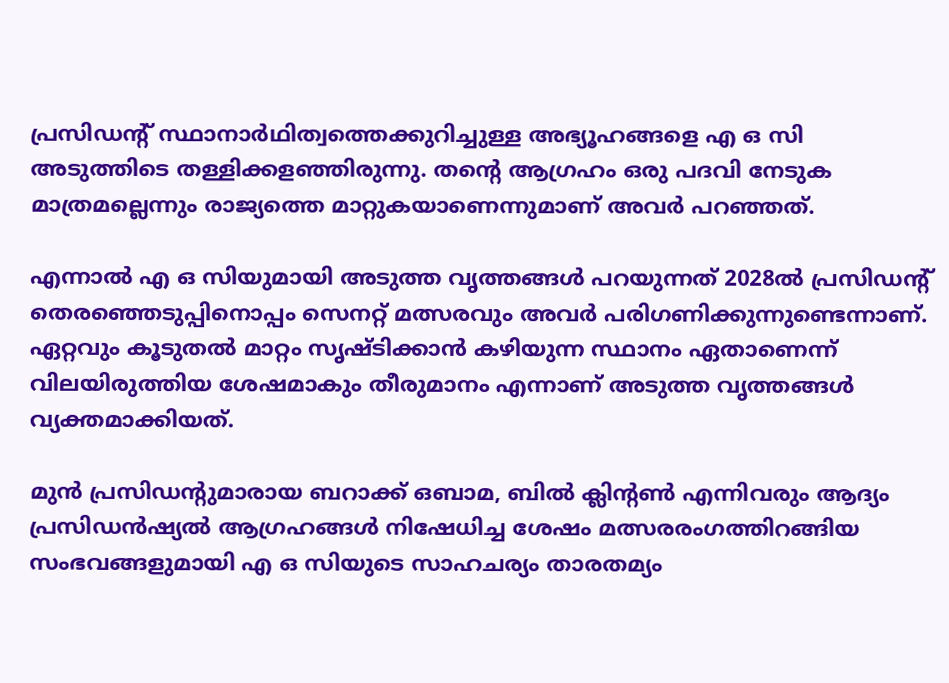പ്രസിഡന്റ് സ്ഥാനാര്‍ഥിത്വത്തെക്കുറിച്ചുള്ള അഭ്യൂഹങ്ങളെ എ ഒ സി അടുത്തിടെ തള്ളിക്കളഞ്ഞിരുന്നു. തന്റെ ആഗ്രഹം ഒരു പദവി നേടുക മാത്രമല്ലെന്നും രാജ്യത്തെ മാറ്റുകയാണെന്നുമാണ് അവര്‍ പറഞ്ഞത്.

എന്നാല്‍ എ ഒ സിയുമായി അടുത്ത വൃത്തങ്ങള്‍ പറയുന്നത് 2028ല്‍ പ്രസിഡന്റ് തെരഞ്ഞെടുപ്പിനൊപ്പം സെനറ്റ് മത്സരവും അവര്‍ പരിഗണിക്കുന്നുണ്ടെന്നാണ്. ഏറ്റവും കൂടുതല്‍ മാറ്റം സൃഷ്ടിക്കാന്‍ കഴിയുന്ന സ്ഥാനം ഏതാണെന്ന് വിലയിരുത്തിയ ശേഷമാകും തീരുമാനം എന്നാണ് അടുത്ത വൃത്തങ്ങള്‍ വ്യക്തമാക്കിയത്.

മുന്‍ പ്രസിഡന്റുമാരായ ബറാക്ക് ഒബാമ, ബില്‍ ക്ലിന്റണ്‍ എന്നിവരും ആദ്യം പ്രസിഡന്‍ഷ്യല്‍ ആഗ്രഹങ്ങള്‍ നിഷേധിച്ച ശേഷം മത്സരരംഗത്തിറങ്ങിയ സംഭവങ്ങളുമായി എ ഒ സിയുടെ സാഹചര്യം താരതമ്യം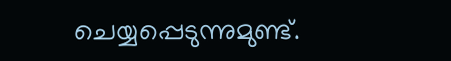ചെയ്യപ്പെടുന്നുമുണ്ട്.